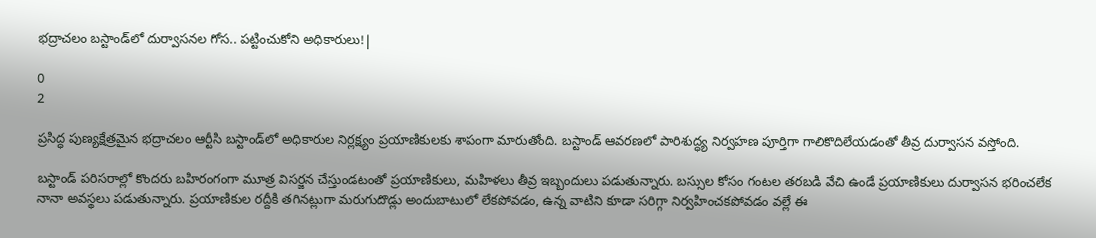భద్రాచలం బస్టాండ్‌లో దుర్వాసనల గోస.. పట్టించుకోని అధికారులు!|

0
2

ప్రసిద్ధ పుణ్యక్షేత్రమైన భద్రాచలం ఆర్టీసి బస్టాండ్‌లో అధికారుల నిర్లక్ష్యం ప్రయాణికులకు శాపంగా మారుతోంది. బస్టాండ్ ఆవరణలో పారిశుద్ధ్య నిర్వహణ పూర్తిగా గాలికొదిలేయడంతో తీవ్ర దుర్వాసన వస్తోంది.

బస్టాండ్ పరిసరాల్లో కొందరు బహిరంగంగా మూత్ర విసర్జన చేస్తుండటంతో ప్రయాణికులు, మహిళలు తీవ్ర ఇబ్బందులు పడుతున్నారు. బస్సుల కోసం గంటల తరబడి వేచి ఉండే ప్రయాణికులు దుర్వాసన భరించలేక నానా అవస్థలు పడుతున్నారు. ప్రయాణికుల రద్దీకి తగినట్లుగా మరుగుదొడ్లు అందుబాటులో లేకపోవడం, ఉన్న వాటిని కూడా సరిగ్గా నిర్వహించకపోవడం వల్లే ఈ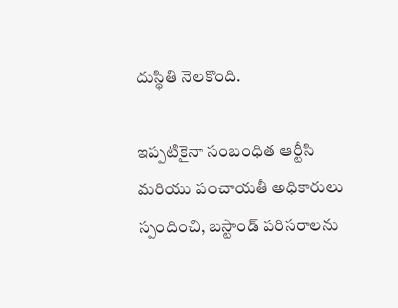దుస్థితి నెలకొంది.

ఇప్పటికైనా సంబంధిత ఆర్టీసి మరియు పంచాయతీ అధికారులు స్పందించి, బస్టాండ్ పరిసరాలను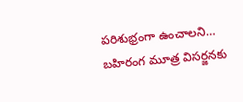పరిశుభ్రంగా ఉంచాలని… బహిరంగ మూత్ర విసర్జనకు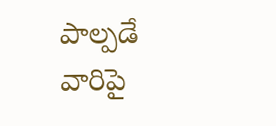పాల్పడే వారిపై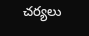చర్యలు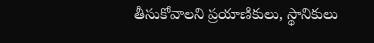తీసుకోవాలని ప్రయాణికులు, స్థానికులు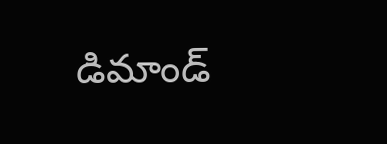డిమాండ్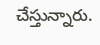చేస్తున్నారు.